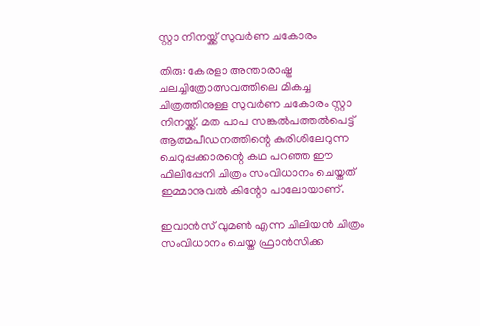സ്റ്റാ നിനയ്ക്ക് സുവര്‍ണ ചകോരം

തിരു: കേരളാ അന്താരാഷ്ട്ര ചലച്ചിത്രോത്സവത്തിലെ മികച്ച ചിത്രത്തിനുള്ള സുവര്‍ണ ചകോരം സ്റ്റാ നിനയ്ക്ക്. മത പാപ സങ്കല്‍പത്തല്‍പെട്ട് ആത്മപീഡനത്തിന്റെ കുരിശിലേറുന്ന ചെറുപ്പക്കാരന്റെ കഥ പറഞ്ഞ ഈ ഫിലിപ്പേനി ചിത്രം സംവിധാനം ചെയ്തത് ഇമ്മാനുവല്‍ കിന്റോ പാലോയാണ്.

ഇവാന്‍സ് വുമണ്‍ എന്ന ചിലിയന്‍ ചിത്രം സംവിധാനം ചെയ്ത ഫ്രാന്‍സിക്ക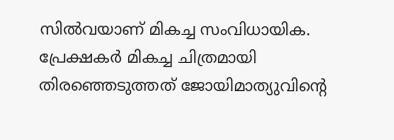സില്‍വയാണ് മികച്ച സംവിധായിക. പ്രേക്ഷകര്‍ മികച്ച ചിത്രമായി തിരഞ്ഞെടുത്തത് ജോയിമാത്യുവിന്റെ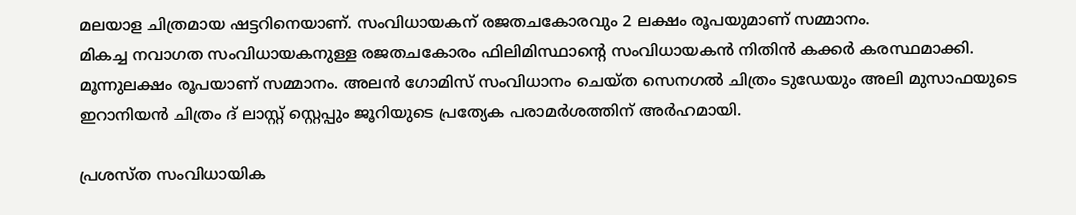മലയാള ചിത്രമായ ഷട്ടറിനെയാണ്. സംവിധായകന് രജതചകോരവും 2 ലക്ഷം രൂപയുമാണ് സമ്മാനം.
മികച്ച നവാഗത സംവിധായകനുള്ള രജതചകോരം ഫിലിമിസ്ഥാന്റെ സംവിധായകന്‍ നിതിന്‍ കക്കര്‍ കരസ്ഥമാക്കി. മൂന്നുലക്ഷം രൂപയാണ് സമ്മാനം. അലന്‍ ഗോമിസ് സംവിധാനം ചെയ്ത സെനഗല്‍ ചിത്രം ടുഡേയും അലി മുസാഫയുടെ ഇറാനിയന്‍ ചിത്രം ദ് ലാസ്റ്റ് സ്റ്റെപ്പും ജൂറിയുടെ പ്രത്യേക പരാമര്‍ശത്തിന് അര്‍ഹമായി.

പ്രശസ്ത സംവിധായിക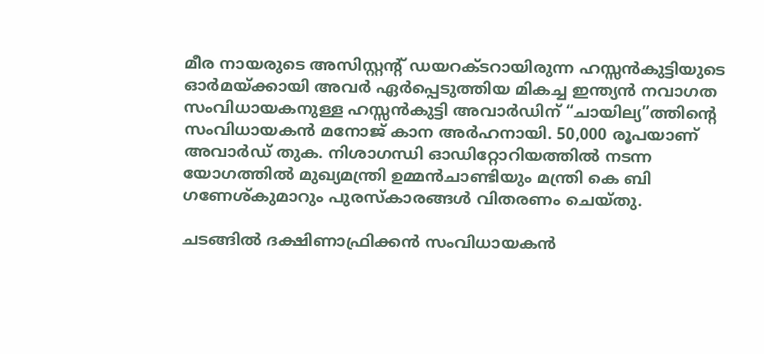മീര നായരുടെ അസിസ്റ്റന്റ് ഡയറക്ടറായിരുന്ന ഹസ്സന്‍കുട്ടിയുടെ ഓര്‍മയ്ക്കായി അവര്‍ ഏര്‍പ്പെടുത്തിയ മികച്ച ഇന്ത്യന്‍ നവാഗത സംവിധായകനുള്ള ഹസ്സന്‍കുട്ടി അവാര്‍ഡിന് “ചായില്യ”ത്തിന്റെ സംവിധായകന്‍ മനോജ് കാന അര്‍ഹനായി. 50,000 രൂപയാണ് അവാര്‍ഡ് തുക. നിശാഗന്ധി ഓഡിറ്റോറിയത്തില്‍ നടന്ന യോഗത്തില്‍ മുഖ്യമന്ത്രി ഉമ്മന്‍ചാണ്ടിയും മന്ത്രി കെ ബി ഗണേശ്കുമാറും പുരസ്കാരങ്ങള്‍ വിതരണം ചെയ്തു.

ചടങ്ങില്‍ ദക്ഷിണാഫ്രിക്കന്‍ സംവിധായകന്‍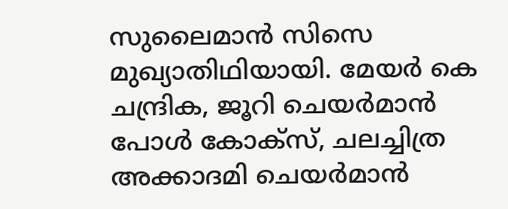സുലൈമാന്‍ സിസെ മുഖ്യാതിഥിയായി. മേയര്‍ കെ ചന്ദ്രിക, ജൂറി ചെയര്‍മാന്‍ പോള്‍ കോക്സ്, ചലച്ചിത്ര അക്കാദമി ചെയര്‍മാന്‍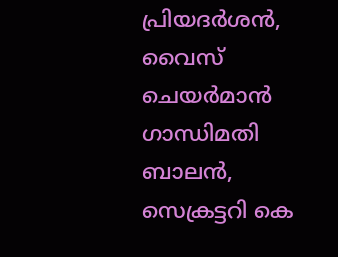പ്രിയദര്‍ശന്‍, വൈസ് ചെയര്‍മാന്‍ ഗാന്ധിമതി ബാലന്‍, സെക്രട്ടറി കെ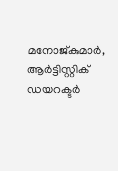മനോജ്കുമാര്‍, ആര്‍ട്ടിസ്റ്റിക് ഡയറക്ടര്‍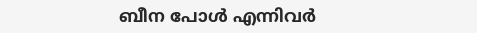ബീന പോള്‍ എന്നിവര്‍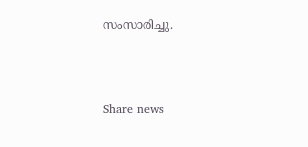സംസാരിച്ചു.



Share news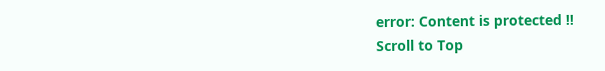error: Content is protected !!
Scroll to Top